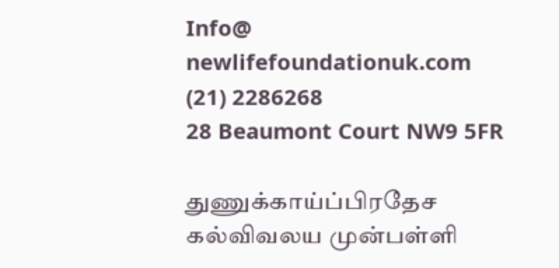Info@
newlifefoundationuk.com
(21) 2286268
28 Beaumont Court NW9 5FR

துணுக்காய்ப்பிரதேச கல்விவலய முன்பள்ளி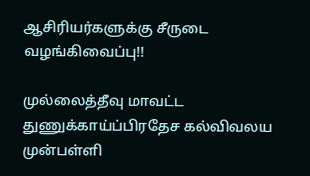ஆசிரியர்களுக்கு சீருடை வழங்கிவைப்பு!!

முல்லைத்தீவு மாவட்ட துணுக்காய்ப்பிரதேச கல்விவலய முன்பள்ளி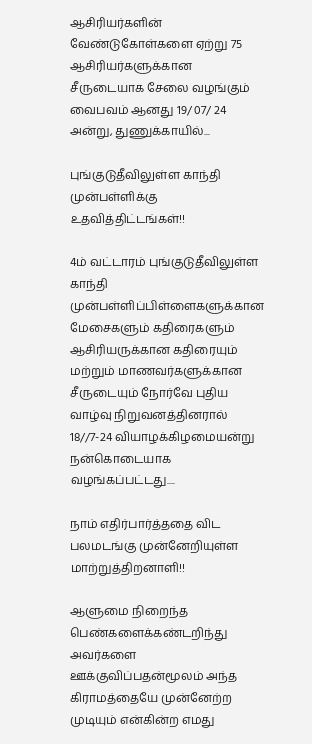ஆசிரியர்களின் வேண்டுகோள்களை ஏற்று 75 ஆசிரியர்களுக்கான சீருடையாக சேலை வழங்கும் வைபவம் ஆனது 19/ 07/ 24 அன்று, துணுக்காயில்...

புங்குடுதீவிலுள்ள காந்தி முன்பள்ளிக்கு உதவித்திட்டங்கள்!!

4ம் வட்டாரம் புங்குடுதீவிலுள்ள காந்தி முன்பள்ளிப்பிள்ளைகளுக்கான மேசைகளும் கதிரைகளும் ஆசிரியருக்கான கதிரையும் மற்றும் மாணவர்களுக்கான சீருடையும் நோர்வே புதிய வாழ்வு நிறுவனத்தினரால் 18//7-24 வியாழக்கிழமையன்று நன்கொடையாக வழங்கப்பட்டது....

நாம் எதிர்பார்த்ததை விட பலமடங்கு முன்னேறியுள்ள மாற்றுத்திறனாளி!!

ஆளுமை நிறைந்த பெண்களைக்கண்டறிந்து அவர்களை ஊக்குவிப்பதன்மூலம் அந்த கிராமத்தையே முன்னேற்ற முடியும் என்கின்ற எமது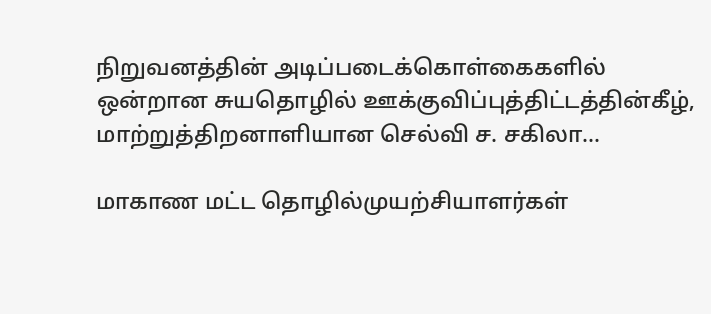நிறுவனத்தின் அடிப்படைக்கொள்கைகளில் ஒன்றான சுயதொழில் ஊக்குவிப்புத்திட்டத்தின்கீழ், மாற்றுத்திறனாளியான செல்வி ச. சகிலா...

மாகாண மட்ட தொழில்முயற்சியாளர்கள்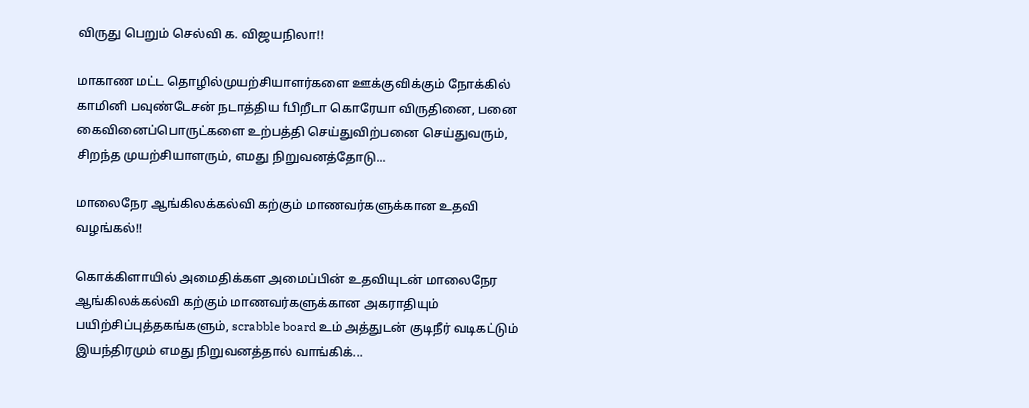விருது பெறும் செல்வி க. விஜயநிலா!!

மாகாண மட்ட தொழில்முயற்சியாளர்களை ஊக்குவிக்கும் நோக்கில் காமினி பவுண்டேசன் நடாத்திய fபிறீடா கொரேயா விருதினை, பனை கைவினைப்பொருட்களை உற்பத்தி செய்துவிற்பனை செய்துவரும், சிறந்த முயற்சியாளரும், எமது நிறுவனத்தோடு...

மாலைநேர ஆங்கிலக்கல்வி கற்கும் மாணவர்களுக்கான உதவி வழங்கல்!!

கொக்கிளாயில் அமைதிக்கள அமைப்பின் உதவியுடன் மாலைநேர ஆங்கிலக்கல்வி கற்கும் மாணவர்களுக்கான அகராதியும் பயிற்சிப்புத்தகங்களும், scrabble board உம் அத்துடன் குடிநீர் வடிகட்டும் இயந்திரமும் எமது நிறுவனத்தால் வாங்கிக்...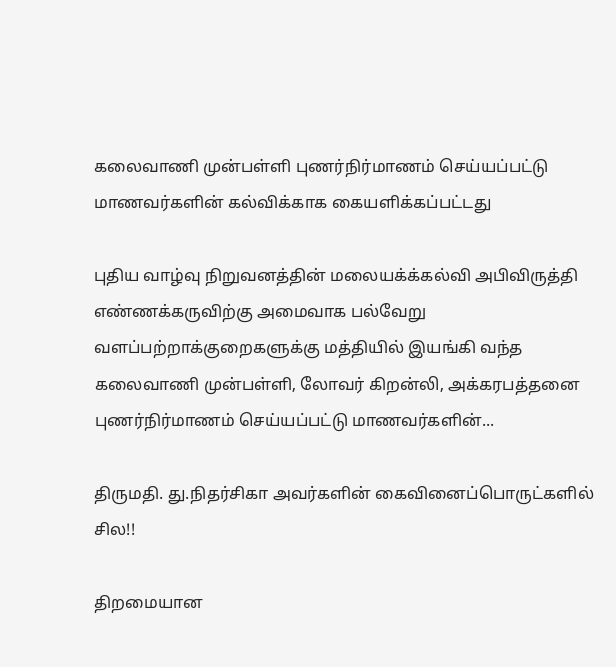கலைவாணி முன்பள்ளி புணர்நிர்மாணம் செய்யப்பட்டு மாணவர்களின் கல்விக்காக கையளிக்கப்பட்டது

புதிய வாழ்வு நிறுவனத்தின் மலையக்க்கல்வி அபிவிருத்தி எண்ணக்கருவிற்கு அமைவாக பல்வேறு வளப்பற்றாக்குறைகளுக்கு மத்தியில் இயங்கி வந்த கலைவாணி முன்பள்ளி, லோவர் கிறன்லி, அக்கரபத்தனை புணர்நிர்மாணம் செய்யப்பட்டு மாணவர்களின்...

திருமதி. து.நிதர்சிகா அவர்களின் கைவினைப்பொருட்களில் சில!!

திறமையான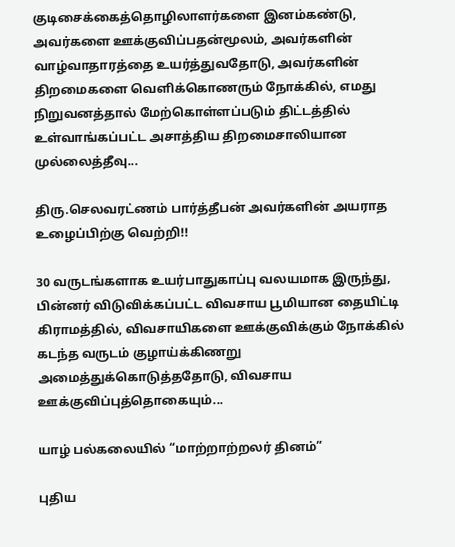குடிசைக்கைத்தொழிலாளர்களை இனம்கண்டு, அவர்களை ஊக்குவிப்பதன்மூலம், அவர்களின் வாழ்வாதாரத்தை உயர்த்துவதோடு, அவர்களின் திறமைகளை வெளிக்கொணரும் நோக்கில், எமது நிறுவனத்தால் மேற்கொள்ளப்படும் திட்டத்தில் உள்வாங்கப்பட்ட அசாத்திய திறமைசாலியான முல்லைத்தீவு...

திரு.செலவரட்ணம் பார்த்தீபன் அவர்களின் அயராத உழைப்பிற்கு வெற்றி!!

30 வருடங்களாக உயர்பாதுகாப்பு வலயமாக இருந்து, பின்னர் விடுவிக்கப்பட்ட விவசாய பூமியான தையிட்டி கிராமத்தில், விவசாயிகளை ஊக்குவிக்கும் நோக்கில் கடந்த வருடம் குழாய்க்கிணறு அமைத்துக்கொடுத்ததோடு, விவசாய ஊக்குவிப்புத்தொகையும்...

யாழ் பல்கலையில் “மாற்றாற்றலர் தினம்”

புதிய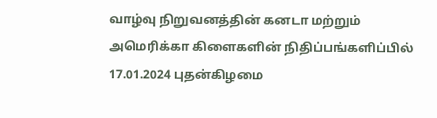வாழ்வு நிறுவனத்தின் கனடா மற்றும் அமெரிக்கா கிளைகளின் நிதிப்பங்களிப்பில் 17.01.2024 புதன்கிழமை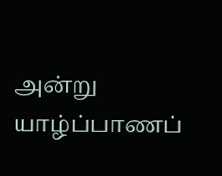அன்று யாழ்ப்பாணப்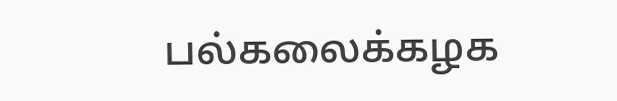பல்கலைக்கழக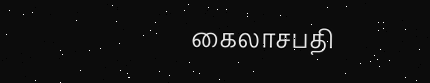கைலாசபதி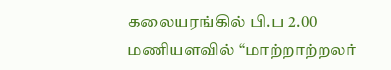கலையரங்கில் பி.ப 2.00 மணியளவில் “மாற்றாற்றலர்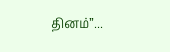தினம்”...